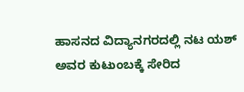ಹಾಸನದ ವಿದ್ಯಾನಗರದಲ್ಲಿ ನಟ ಯಶ್ ಅವರ ಕುಟುಂಬಕ್ಕೆ ಸೇರಿದ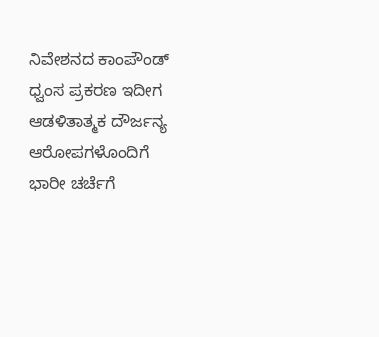ನಿವೇಶನದ ಕಾಂಪೌಂಡ್ ಧ್ವಂಸ ಪ್ರಕರಣ ಇದೀಗ ಆಡಳಿತಾತ್ಮಕ ದೌರ್ಜನ್ಯ ಆರೋಪಗಳೊಂದಿಗೆ ಭಾರೀ ಚರ್ಚೆಗೆ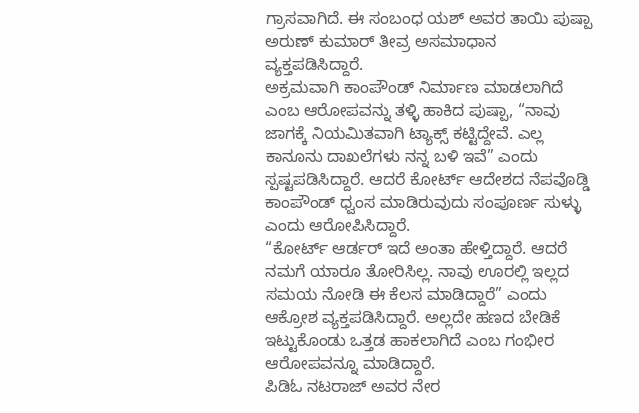ಗ್ರಾಸವಾಗಿದೆ. ಈ ಸಂಬಂಧ ಯಶ್ ಅವರ ತಾಯಿ ಪುಷ್ಪಾ ಅರುಣ್ ಕುಮಾರ್ ತೀವ್ರ ಅಸಮಾಧಾನ ವ್ಯಕ್ತಪಡಿಸಿದ್ದಾರೆ.
ಅಕ್ರಮವಾಗಿ ಕಾಂಪೌಂಡ್ ನಿರ್ಮಾಣ ಮಾಡಲಾಗಿದೆ ಎಂಬ ಆರೋಪವನ್ನು ತಳ್ಳಿ ಹಾಕಿದ ಪುಷ್ಪಾ, “ನಾವು ಜಾಗಕ್ಕೆ ನಿಯಮಿತವಾಗಿ ಟ್ಯಾಕ್ಸ್ ಕಟ್ಟಿದ್ದೇವೆ. ಎಲ್ಲ ಕಾನೂನು ದಾಖಲೆಗಳು ನನ್ನ ಬಳಿ ಇವೆ” ಎಂದು ಸ್ಪಷ್ಟಪಡಿಸಿದ್ದಾರೆ. ಆದರೆ ಕೋರ್ಟ್ ಆದೇಶದ ನೆಪವೊಡ್ಡಿ ಕಾಂಪೌಂಡ್ ಧ್ವಂಸ ಮಾಡಿರುವುದು ಸಂಪೂರ್ಣ ಸುಳ್ಳು ಎಂದು ಆರೋಪಿಸಿದ್ದಾರೆ.
“ಕೋರ್ಟ್ ಆರ್ಡರ್ ಇದೆ ಅಂತಾ ಹೇಳ್ತಿದ್ದಾರೆ. ಆದರೆ ನಮಗೆ ಯಾರೂ ತೋರಿಸಿಲ್ಲ. ನಾವು ಊರಲ್ಲಿ ಇಲ್ಲದ ಸಮಯ ನೋಡಿ ಈ ಕೆಲಸ ಮಾಡಿದ್ದಾರೆ” ಎಂದು ಆಕ್ರೋಶ ವ್ಯಕ್ತಪಡಿಸಿದ್ದಾರೆ. ಅಲ್ಲದೇ ಹಣದ ಬೇಡಿಕೆ ಇಟ್ಟುಕೊಂಡು ಒತ್ತಡ ಹಾಕಲಾಗಿದೆ ಎಂಬ ಗಂಭೀರ ಆರೋಪವನ್ನೂ ಮಾಡಿದ್ದಾರೆ.
ಪಿಡಿಓ ನಟರಾಜ್ ಅವರ ನೇರ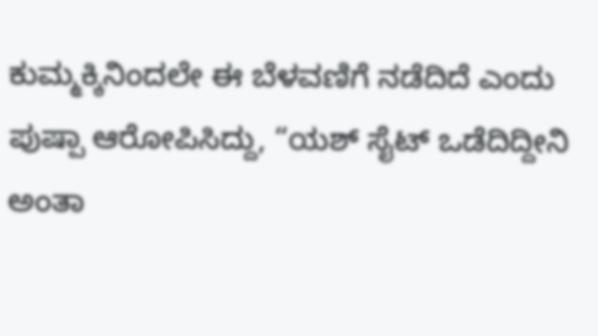ಕುಮ್ಮಕ್ಕಿನಿಂದಲೇ ಈ ಬೆಳವಣಿಗೆ ನಡೆದಿದೆ ಎಂದು ಪುಷ್ಪಾ ಆರೋಪಿಸಿದ್ದು, “ಯಶ್ ಸೈಟ್ ಒಡೆದಿದ್ದೀನಿ ಅಂತಾ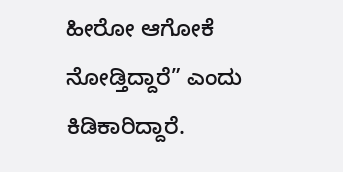ಹೀರೋ ಆಗೋಕೆ ನೋಡ್ತಿದ್ದಾರೆ” ಎಂದು ಕಿಡಿಕಾರಿದ್ದಾರೆ.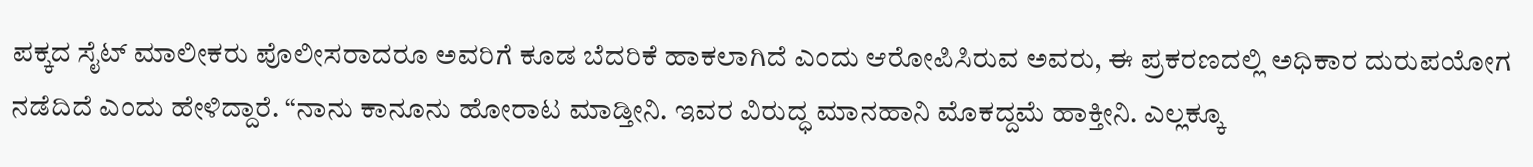ಪಕ್ಕದ ಸೈಟ್ ಮಾಲೀಕರು ಪೊಲೀಸರಾದರೂ ಅವರಿಗೆ ಕೂಡ ಬೆದರಿಕೆ ಹಾಕಲಾಗಿದೆ ಎಂದು ಆರೋಪಿಸಿರುವ ಅವರು, ಈ ಪ್ರಕರಣದಲ್ಲಿ ಅಧಿಕಾರ ದುರುಪಯೋಗ ನಡೆದಿದೆ ಎಂದು ಹೇಳಿದ್ದಾರೆ. “ನಾನು ಕಾನೂನು ಹೋರಾಟ ಮಾಡ್ತೀನಿ. ಇವರ ವಿರುದ್ಧ ಮಾನಹಾನಿ ಮೊಕದ್ದಮೆ ಹಾಕ್ತೀನಿ. ಎಲ್ಲಕ್ಕೂ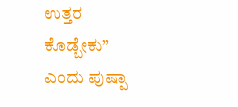ಉತ್ತರ ಕೊಡ್ಬೇಕು” ಎಂದು ಪುಷ್ಪಾ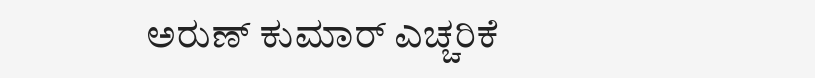ಅರುಣ್ ಕುಮಾರ್ ಎಚ್ಚರಿಕೆ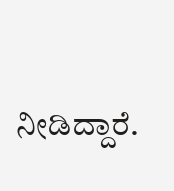ನೀಡಿದ್ದಾರೆ.